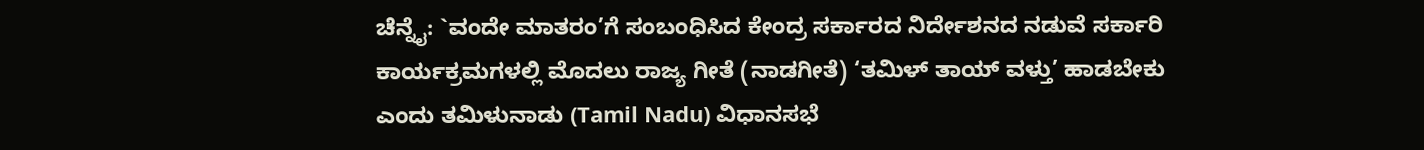ಚೆನ್ನೈ: `ವಂದೇ ಮಾತರಂ’ಗೆ ಸಂಬಂಧಿಸಿದ ಕೇಂದ್ರ ಸರ್ಕಾರದ ನಿರ್ದೇಶನದ ನಡುವೆ ಸರ್ಕಾರಿ ಕಾರ್ಯಕ್ರಮಗಳಲ್ಲಿ ಮೊದಲು ರಾಜ್ಯ ಗೀತೆ (ನಾಡಗೀತೆ) ‘ತಮಿಳ್ ತಾಯ್ ವಳ್ತು’ ಹಾಡಬೇಕು ಎಂದು ತಮಿಳುನಾಡು (Tamil Nadu) ವಿಧಾನಸಭೆ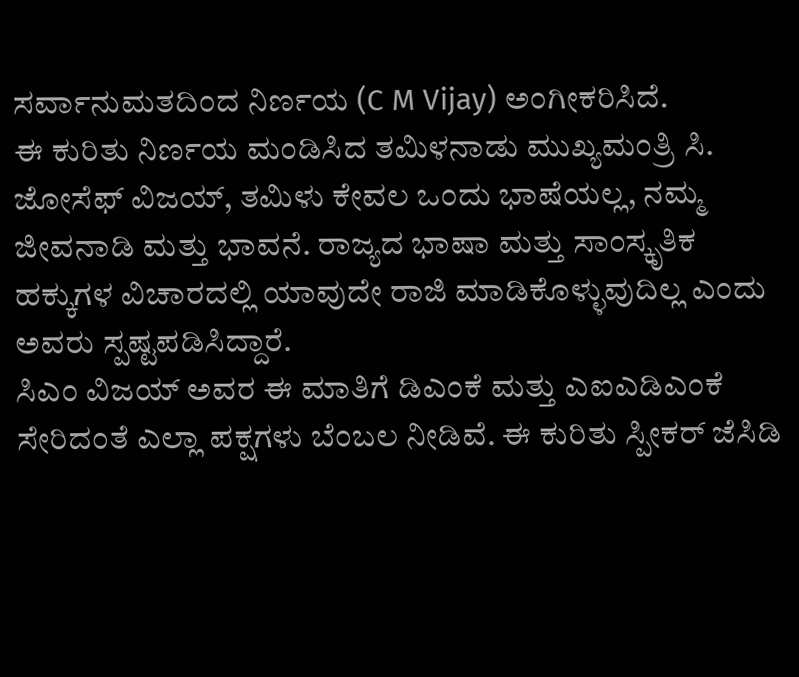ಸರ್ವಾನುಮತದಿಂದ ನಿರ್ಣಯ (C M Vijay) ಅಂಗೀಕರಿಸಿದೆ.
ಈ ಕುರಿತು ನಿರ್ಣಯ ಮಂಡಿಸಿದ ತಮಿಳನಾಡು ಮುಖ್ಯಮಂತ್ರಿ ಸಿ. ಜೋಸೆಫ್ ವಿಜಯ್, ತಮಿಳು ಕೇವಲ ಒಂದು ಭಾಷೆಯಲ್ಲ, ನಮ್ಮ ಜೀವನಾಡಿ ಮತ್ತು ಭಾವನೆ. ರಾಜ್ಯದ ಭಾಷಾ ಮತ್ತು ಸಾಂಸ್ಕೃತಿಕ ಹಕ್ಕುಗಳ ವಿಚಾರದಲ್ಲಿ ಯಾವುದೇ ರಾಜಿ ಮಾಡಿಕೊಳ್ಳುವುದಿಲ್ಲ ಎಂದು ಅವರು ಸ್ಪಷ್ಟಪಡಿಸಿದ್ದಾರೆ.
ಸಿಎಂ ವಿಜಯ್ ಅವರ ಈ ಮಾತಿಗೆ ಡಿಎಂಕೆ ಮತ್ತು ಎಐಎಡಿಎಂಕೆ ಸೇರಿದಂತೆ ಎಲ್ಲಾ ಪಕ್ಷಗಳು ಬೆಂಬಲ ನೀಡಿವೆ. ಈ ಕುರಿತು ಸ್ಪೀಕರ್ ಜೆಸಿಡಿ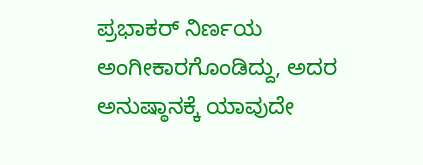ಪ್ರಭಾಕರ್ ನಿರ್ಣಯ ಅಂಗೀಕಾರಗೊಂಡಿದ್ದು, ಅದರ ಅನುಷ್ಠಾನಕ್ಕೆ ಯಾವುದೇ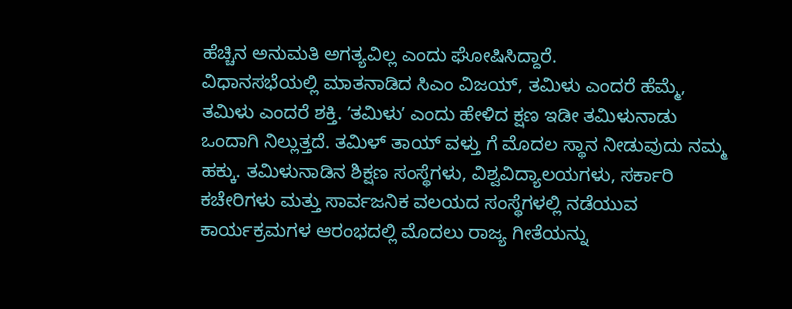ಹೆಚ್ಚಿನ ಅನುಮತಿ ಅಗತ್ಯವಿಲ್ಲ ಎಂದು ಘೋಷಿಸಿದ್ದಾರೆ.
ವಿಧಾನಸಭೆಯಲ್ಲಿ ಮಾತನಾಡಿದ ಸಿಎಂ ವಿಜಯ್, ತಮಿಳು ಎಂದರೆ ಹೆಮ್ಮೆ, ತಮಿಳು ಎಂದರೆ ಶಕ್ತಿ. ʼತಮಿಳುʼ ಎಂದು ಹೇಳಿದ ಕ್ಷಣ ಇಡೀ ತಮಿಳುನಾಡು ಒಂದಾಗಿ ನಿಲ್ಲುತ್ತದೆ. ತಮಿಳ್ ತಾಯ್ ವಳ್ತು ಗೆ ಮೊದಲ ಸ್ಥಾನ ನೀಡುವುದು ನಮ್ಮ ಹಕ್ಕು. ತಮಿಳುನಾಡಿನ ಶಿಕ್ಷಣ ಸಂಸ್ಥೆಗಳು, ವಿಶ್ವವಿದ್ಯಾಲಯಗಳು, ಸರ್ಕಾರಿ ಕಚೇರಿಗಳು ಮತ್ತು ಸಾರ್ವಜನಿಕ ವಲಯದ ಸಂಸ್ಥೆಗಳಲ್ಲಿ ನಡೆಯುವ ಕಾರ್ಯಕ್ರಮಗಳ ಆರಂಭದಲ್ಲಿ ಮೊದಲು ರಾಜ್ಯ ಗೀತೆಯನ್ನು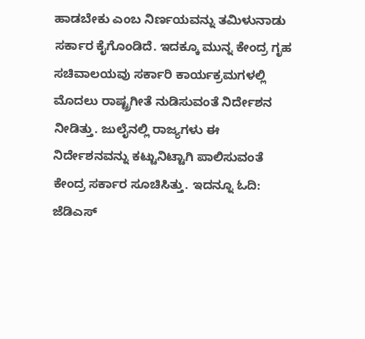ಹಾಡಬೇಕು ಎಂಬ ನಿರ್ಣಯವನ್ನು ತಮಿಳುನಾಡು ಸರ್ಕಾರ ಕೈಗೊಂಡಿದೆ. ಇದಕ್ಕೂ ಮುನ್ನ ಕೇಂದ್ರ ಗೃಹ ಸಚಿವಾಲಯವು ಸರ್ಕಾರಿ ಕಾರ್ಯಕ್ರಮಗಳಲ್ಲಿ ಮೊದಲು ರಾಷ್ಟ್ರಗೀತೆ ನುಡಿಸುವಂತೆ ನಿರ್ದೇಶನ ನೀಡಿತ್ತು. ಜುಲೈನಲ್ಲಿ ರಾಜ್ಯಗಳು ಈ ನಿರ್ದೇಶನವನ್ನು ಕಟ್ಟುನಿಟ್ಟಾಗಿ ಪಾಲಿಸುವಂತೆ ಕೇಂದ್ರ ಸರ್ಕಾರ ಸೂಚಿಸಿತ್ತು. ಇದನ್ನೂ ಓದಿ: ಜೆಡಿಎಸ್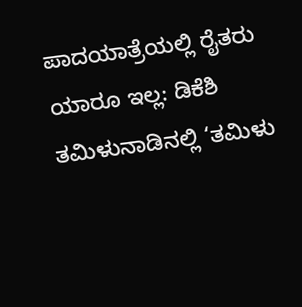ಪಾದಯಾತ್ರೆಯಲ್ಲಿ ರೈತರು ಯಾರೂ ಇಲ್ಲ: ಡಿಕೆಶಿ
ತಮಿಳುನಾಡಿನಲ್ಲಿ ‘ತಮಿಳು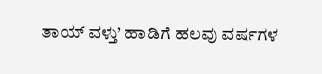ತಾಯ್ ವಳ್ತು’ ಹಾಡಿಗೆ ಹಲವು ವರ್ಷಗಳ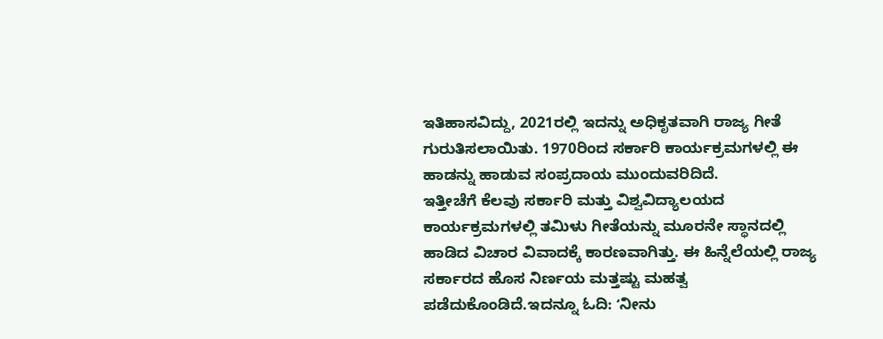ಇತಿಹಾಸವಿದ್ದು, 2021ರಲ್ಲಿ ಇದನ್ನು ಅಧಿಕೃತವಾಗಿ ರಾಜ್ಯ ಗೀತೆ ಗುರುತಿಸಲಾಯಿತು. 1970ರಿಂದ ಸರ್ಕಾರಿ ಕಾರ್ಯಕ್ರಮಗಳಲ್ಲಿ ಈ ಹಾಡನ್ನು ಹಾಡುವ ಸಂಪ್ರದಾಯ ಮುಂದುವರಿದಿದೆ.
ಇತ್ತೀಚೆಗೆ ಕೆಲವು ಸರ್ಕಾರಿ ಮತ್ತು ವಿಶ್ವವಿದ್ಯಾಲಯದ ಕಾರ್ಯಕ್ರಮಗಳಲ್ಲಿ ತಮಿಳು ಗೀತೆಯನ್ನು ಮೂರನೇ ಸ್ಥಾನದಲ್ಲಿ ಹಾಡಿದ ವಿಚಾರ ವಿವಾದಕ್ಕೆ ಕಾರಣವಾಗಿತ್ತು. ಈ ಹಿನ್ನೆಲೆಯಲ್ಲಿ ರಾಜ್ಯ ಸರ್ಕಾರದ ಹೊಸ ನಿರ್ಣಯ ಮತ್ತಷ್ಟು ಮಹತ್ವ ಪಡೆದುಕೊಂಡಿದೆ.ಇದನ್ನೂ ಓದಿ: ʻನೀನು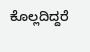ಕೊಲ್ಲದಿದ್ದರೆ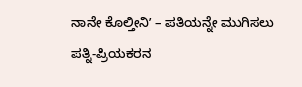ನಾನೇ ಕೊಲ್ತೀನಿʼ – ಪತಿಯನ್ನೇ ಮುಗಿಸಲು ಪತ್ನಿ-ಪ್ರಿಯಕರನ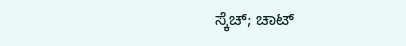ಸ್ಕೆಚ್; ಚಾಟ್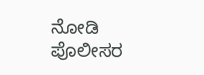ನೋಡಿ ಪೊಲೀಸರ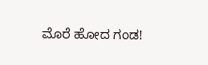ಮೊರೆ ಹೋದ ಗಂಡ!